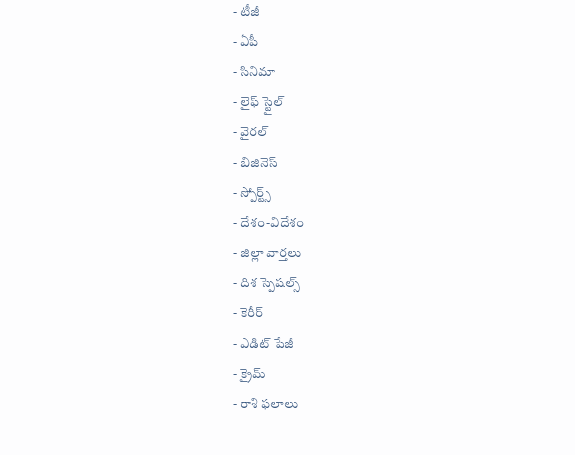- టీజీ
- ఏపీ
- సినిమా
- లైఫ్ స్టైల్
- వైరల్
- బిజినెస్
- స్పోర్ట్స్
- దేశం-విదేశం
- జిల్లా వార్తలు
- దిశ స్పెషల్స్
- కెరీర్
- ఎడిట్ పేజీ
- క్రైమ్
- రాశి ఫలాలు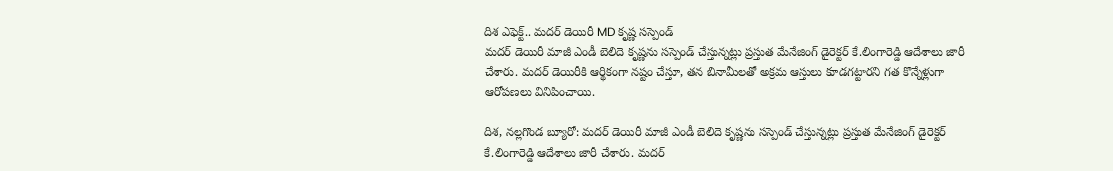దిశ ఎఫెక్ట్.. మదర్ డెయిరీ MD కృష్ణ సస్పెండ్
మదర్ డెయిరీ మాజీ ఎండీ బెలిదె కృష్ణను సస్పెండ్ చేస్తున్నట్లు ప్రస్తుత మేనేజింగ్ డైరెక్టర్ కే.లింగారెడ్డి ఆదేశాలు జారీ చేశారు. మదర్ డెయిరీకి ఆర్థికంగా నష్టం చేస్తూ, తన బినామీలతో అక్రమ ఆస్తులు కూడగట్టారని గత కొన్నేళ్లుగా ఆరోపణలు వినిపించాయి.

దిశ, నల్లగొండ బ్యూరో: మదర్ డెయిరీ మాజీ ఎండీ బెలిదె కృష్ణను సస్పెండ్ చేస్తున్నట్లు ప్రస్తుత మేనేజింగ్ డైరెక్టర్ కే.లింగారెడ్డి ఆదేశాలు జారీ చేశారు. మదర్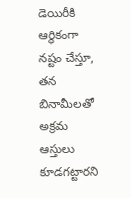డెయిరీకి ఆర్థికంగా నష్టం చేస్తూ, తన బినామీలతో అక్రమ ఆస్తులు కూడగట్టారని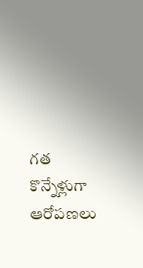గత కొన్నేళ్లుగా ఆరోపణలు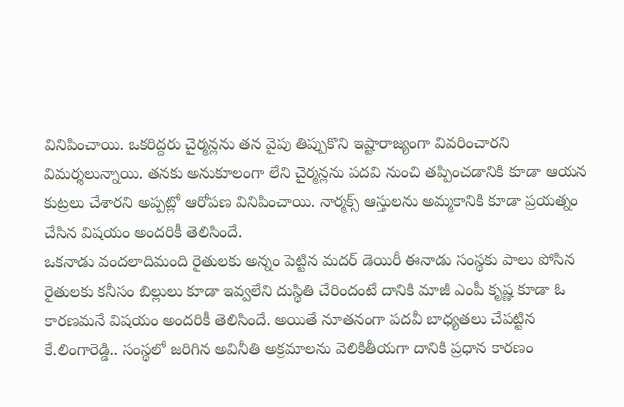వినిపించాయి. ఒకరిద్దరు చైర్మన్లను తన వైపు తిప్పుకొని ఇష్టారాజ్యంగా వివరించారని విమర్శలున్నాయి. తనకు అనుకూలంగా లేని చైర్మన్లను పదవి నుంచి తప్పించడానికి కూడా ఆయన కుట్రలు చేశారని అప్పట్లో ఆరోపణ వినిపించాయి. నార్మక్స్ ఆస్తులను అమ్మకానికి కూడా ప్రయత్నం చేసిన విషయం అందరికీ తెలిసిందే.
ఒకనాడు వందలాదిమంది రైతులకు అన్నం పెట్టిన మదర్ డెయిరీ ఈనాడు సంస్థకు పాలు పోసిన రైతులకు కనీసం బిల్లులు కూడా ఇవ్వలేని దుస్థితి చేరిందంటే దానికి మాజీ ఎంపీ కృష్ణ కూడా ఓ కారణమనే విషయం అందరికీ తెలిసిందే. అయితే నూతనంగా పదవీ బాధ్యతలు చేపట్టిన కే.లింగారెడ్డి.. సంస్థలో జరిగిన అవినీతి అక్రమాలను వెలికితీయగా దానికి ప్రధాన కారణం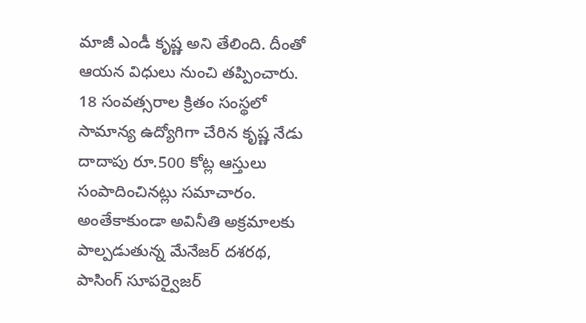మాజీ ఎండీ కృష్ణ అని తేలింది. దీంతో ఆయన విధులు నుంచి తప్పించారు. 18 సంవత్సరాల క్రితం సంస్థలో సామాన్య ఉద్యోగిగా చేరిన కృష్ణ నేడు దాదాపు రూ.500 కోట్ల ఆస్తులు సంపాదించినట్లు సమాచారం. అంతేకాకుండా అవినీతి అక్రమాలకు పాల్పడుతున్న మేనేజర్ దశరథ, పాసింగ్ సూపర్వైజర్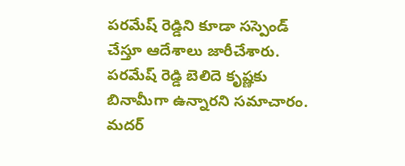పరమేష్ రెడ్డిని కూడా సస్పెండ్ చేస్తూ ఆదేశాలు జారీచేశారు. పరమేష్ రెడ్డి బెలిదె కృష్ణకు బినామీగా ఉన్నారని సమాచారం. మదర్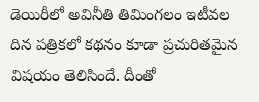డెయిరీలో అవినీతి తిమింగలం ఇటీవల దిన పత్రికలో కథనం కూడా ప్రచురితమైన విషయం తెలిసిందే. దీంతో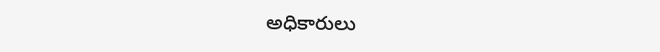అధికారులు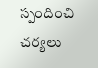స్పందించి చర్యలు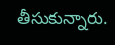తీసుకున్నారు.